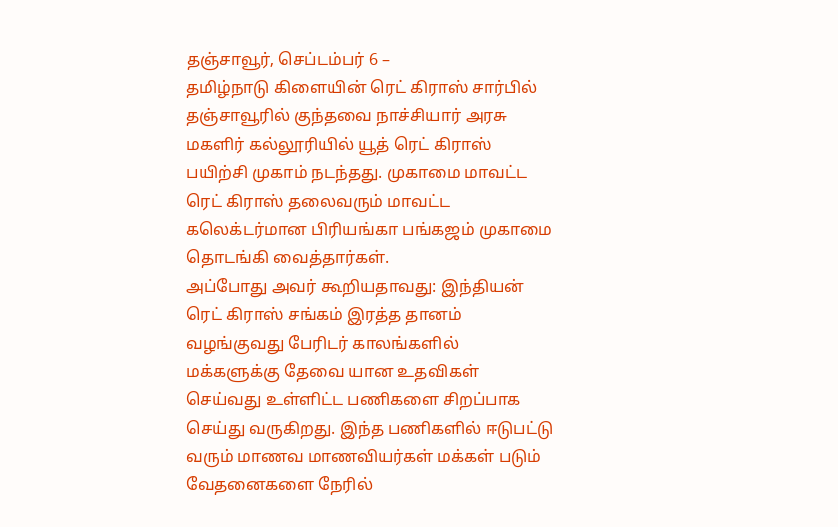தஞ்சாவூர், செப்டம்பர் 6 –
தமிழ்நாடு கிளையின் ரெட் கிராஸ் சார்பில் தஞ்சாவூரில் குந்தவை நாச்சியார் அரசு மகளிர் கல்லூரியில் யூத் ரெட் கிராஸ் பயிற்சி முகாம் நடந்தது. முகாமை மாவட்ட ரெட் கிராஸ் தலைவரும் மாவட்ட கலெக்டர்மான பிரியங்கா பங்கஜம் முகாமை தொடங்கி வைத்தார்கள்.
அப்போது அவர் கூறியதாவது: இந்தியன் ரெட் கிராஸ் சங்கம் இரத்த தானம் வழங்குவது பேரிடர் காலங்களில் மக்களுக்கு தேவை யான உதவிகள் செய்வது உள்ளிட்ட பணிகளை சிறப்பாக செய்து வருகிறது. இந்த பணிகளில் ஈடுபட்டு வரும் மாணவ மாணவியர்கள் மக்கள் படும் வேதனைகளை நேரில்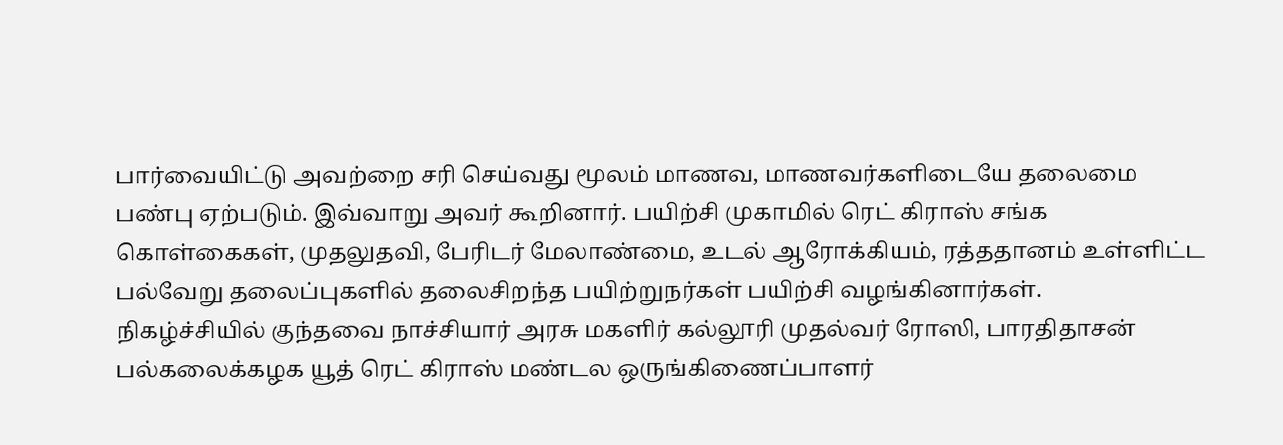பார்வையிட்டு அவற்றை சரி செய்வது மூலம் மாணவ, மாணவர்களிடையே தலைமை பண்பு ஏற்படும். இவ்வாறு அவர் கூறினார். பயிற்சி முகாமில் ரெட் கிராஸ் சங்க கொள்கைகள், முதலுதவி, பேரிடர் மேலாண்மை, உடல் ஆரோக்கியம், ரத்ததானம் உள்ளிட்ட பல்வேறு தலைப்புகளில் தலைசிறந்த பயிற்றுநர்கள் பயிற்சி வழங்கினார்கள்.
நிகழ்ச்சியில் குந்தவை நாச்சியார் அரசு மகளிர் கல்லூரி முதல்வர் ரோஸி, பாரதிதாசன் பல்கலைக்கழக யூத் ரெட் கிராஸ் மண்டல ஒருங்கிணைப்பாளர்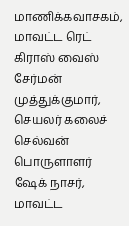மாணிக்கவாசகம், மாவட்ட ரெட் கிராஸ் வைஸ் சேர்மன் முத்துக்குமார், செயலர் கலைச் செல்வன் பொருளாளர் ஷேக் நாசர், மாவட்ட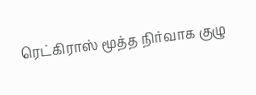ரெட்கிராஸ் மூத்த நிர்வாக குழு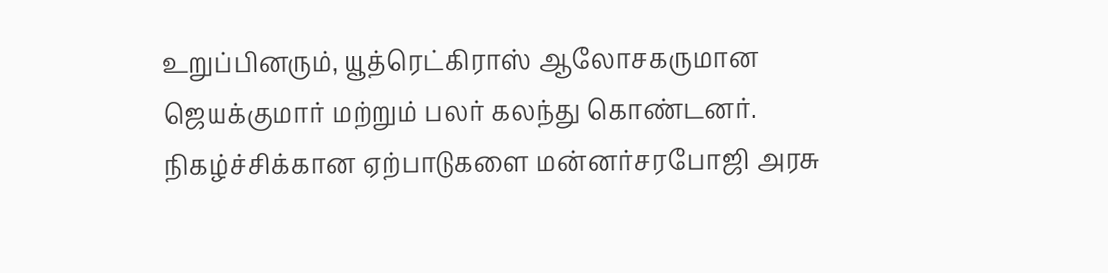உறுப்பினரும், யூத்ரெட்கிராஸ் ஆலோசகருமான ஜெயக்குமார் மற்றும் பலர் கலந்து கொண்டனர்.
நிகழ்ச்சிக்கான ஏற்பாடுகளை மன்னர்சரபோஜி அரசு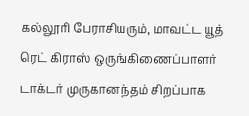கல்லூரி பேராசியரும், மாவட்ட யூத் ரெட் கிராஸ் ஒருங்கிணைப்பாளர் டாக்டர் முருகானந்தம் சிறப்பாக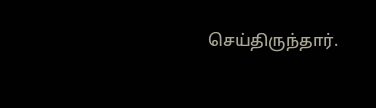செய்திருந்தார்.